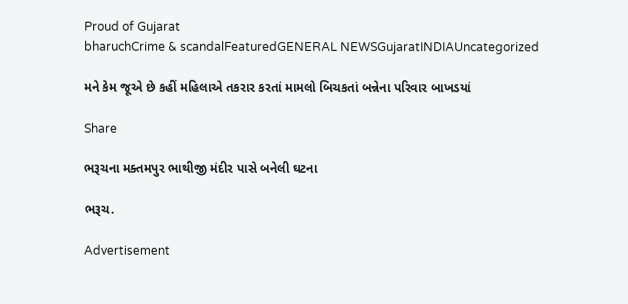Proud of Gujarat
bharuchCrime & scandalFeaturedGENERAL NEWSGujaratINDIAUncategorized

મને કેમ જૂએ છે કહીં મહિલાએ તકરાર કરતાં મામલો બિચકતાં બન્નેના પરિવાર બાખડયાં

Share

ભરૂચના મક્તમપુર ભાથીજી મંદીર પાસે બનેલી ઘટના

ભરૂચ.

Advertisement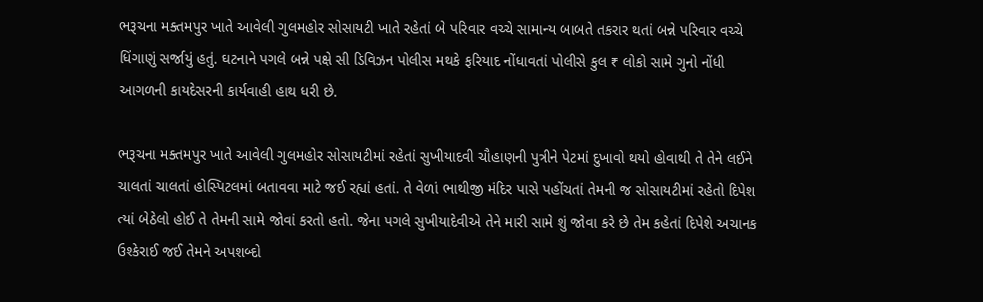ભરૂચના મક્તમપુર ખાતે આવેલી ગુલમહોર સોસાયટી ખાતે રહેતાં બે પરિવાર વચ્ચે સામાન્ય બાબતે તકરાર થતાં બન્ને પરિવાર વચ્ચે ધિંગાણું સર્જાયું હતું. ઘટનાને પગલે બન્ને પક્ષે સી ડિવિઝન પોલીસ મથકે ફરિયાદ નોંધાવતાં પોલીસે કુલ ₹ લોકો સામે ગુનો નોંધી આગળની કાયદેસરની કાર્યવાહી હાથ ધરી છે.

ભરૂચના મક્તમપુર ખાતે આવેલી ગુલમહોર સોસાયટીમાં રહેતાં સુખીયાદવી ચૌહાણની પુત્રીને પેટમાં દુખાવો થયો હોવાથી તે તેને લઈને ચાલતાં ચાલતાં હોસ્પિટલમાં બતાવવા માટે જઈ રહ્યાં હતાં. તે વેળાં ભાથીજી મંદિર પાસે પહોંચતાં તેમની જ સોસાયટીમાં રહેતો દિપેશ ત્યાં બેઠેલો હોઈ તે તેમની સામે જોવાં કરતો હતો. જેના પગલે સુખીયાદેવીએ તેને મારી સામે શું જોવા કરે છે તેમ કહેતાં દિપેશે અચાનક ઉશ્કેરાઈ જઈ તેમને અપશબ્દો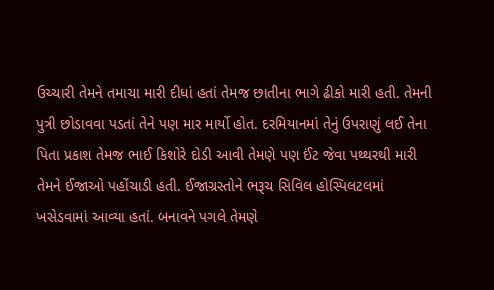ઉચ્ચારી તેમને તમાચા મારી દીધાં હતાં તેમજ છાતીના ભાગે ઢીકો મારી હતી. તેમની પુત્રી છોડાવવા પડતાં તેને પણ માર માર્યો હોત. દરમિયાનમાં તેનું ઉપરાણું લઈ તેના પિતા પ્રકાશ તેમજ ભાઈ કિશોરે દોડી આવી તેમણે પણ ઈંટ જેવા પથ્થરથી મારી તેમને ઈજાઓ પહોંચાડી હતી. ઈજાગ્રસ્તોને ભરૂચ સિવિલ હોસ્પિલટલમાં ખસેડવામાં આવ્યા હતાં. બનાવને પગલે તેમણે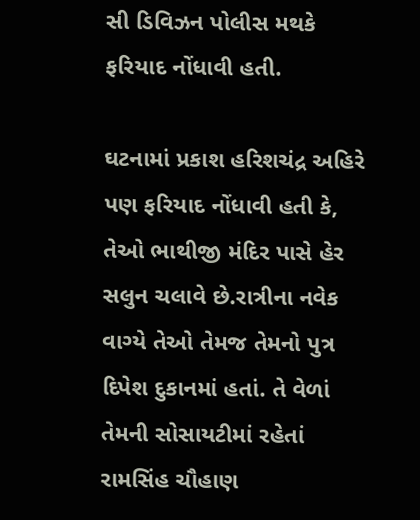સી ડિવિઝન પોલીસ મથકે ફરિયાદ નોંધાવી હતી.

ઘટનામાં પ્રકાશ હરિશચંદ્ર અહિરે પણ ફરિયાદ નોંધાવી હતી કે, તેઓ ભાથીજી મંદિર પાસે હેર સલુન ચલાવે છે.રાત્રીના નવેક વાગ્યે તેઓ તેમજ તેમનો પુત્ર દિપેશ દુકાનમાં હતાં. તે વેળાં તેમની સોસાયટીમાં રહેતાં રામસિંહ ચૌહાણ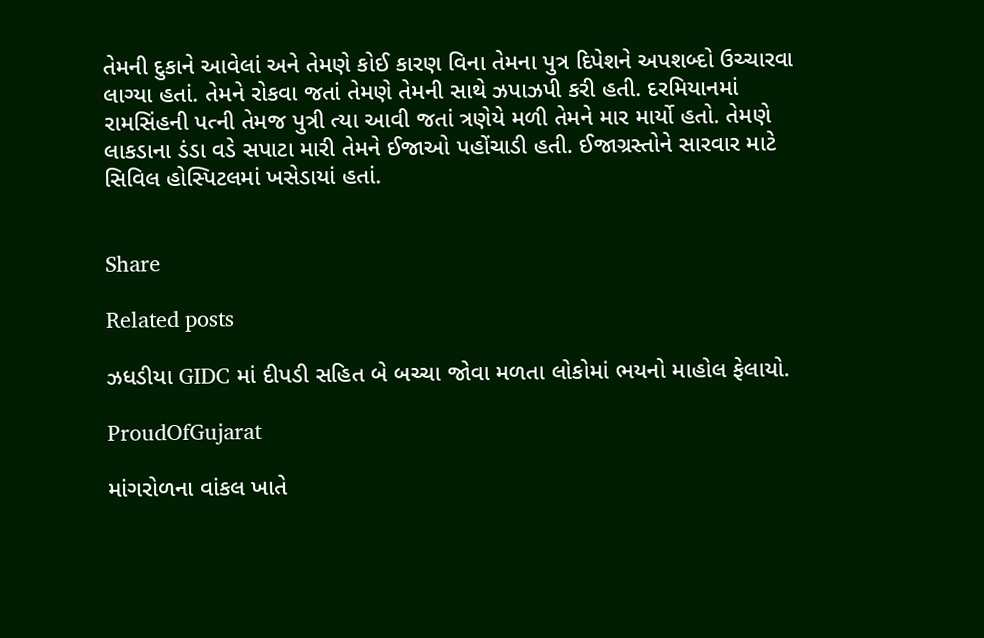તેમની દુકાને આવેલાં અને તેમણે કોઈ કારણ વિના તેમના પુત્ર દિપેશને અપશબ્દો ઉચ્ચારવા લાગ્યા હતાં. તેમને રોકવા જતાં તેમણે તેમની સાથે ઝપાઝપી કરી હતી. દરમિયાનમાં રામસિંહની પત્ની તેમજ પુત્રી ત્યા આવી જતાં ત્રણેયે મળી તેમને માર માર્યો હતો. તેમણે લાકડાના ડંડા વડે સપાટા મારી તેમને ઈજાઓ પહોંચાડી હતી. ઈજાગ્રસ્તોને સારવાર માટે સિવિલ હોસ્પિટલમાં ખસેડાયાં હતાં.


Share

Related posts

ઝધડીયા GIDC માં દીપડી સહિત બે બચ્ચા જોવા મળતા લોકોમાં ભયનો માહોલ ફેલાયો.

ProudOfGujarat

માંગરોળના વાંકલ ખાતે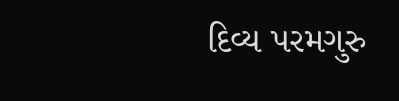દિવ્ય પરમગુરુ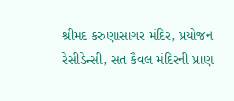શ્રીમદ કરુણાસાગર મંદિર, પ્રયોજન રેસીડેન્સી, સત કૈવલ મંદિરની પ્રાણ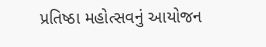પ્રતિષ્ઠા મહોત્સવનું આયોજન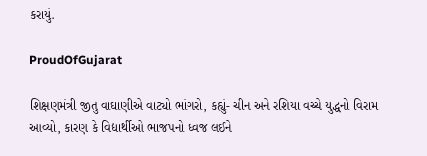કરાયું.

ProudOfGujarat

શિક્ષણમંત્રી જીતુ વાઘાણીએ વાટ્યો ભાંગરો, કહ્યું- ચીન અને રશિયા વચ્ચે યુદ્ધનો વિરામ આવ્યો, કારણ કે વિદ્યાર્થીઓ ભાજપનો ધ્વજ લઈને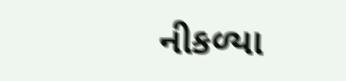નીકળ્યા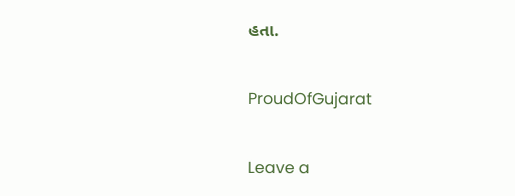હતા.

ProudOfGujarat

Leave a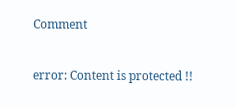Comment

error: Content is protected !!